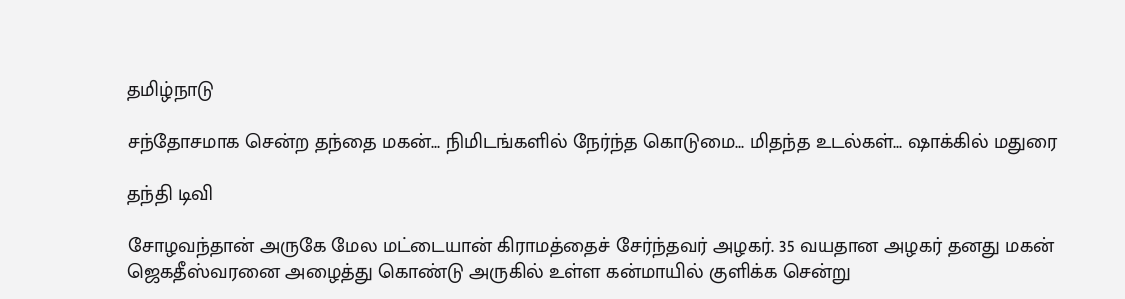தமிழ்நாடு

சந்தோசமாக சென்ற தந்தை மகன்... நிமிடங்களில் நேர்ந்த கொடுமை... மிதந்த உடல்கள்... ஷாக்கில் மதுரை

தந்தி டிவி

சோழவந்தான் அருகே மேல மட்டையான் கிராமத்தைச் சேர்ந்தவர் அழகர். 35 வயதான அழகர் தனது மகன் ஜெகதீஸ்வரனை அழைத்து கொண்டு அருகில் உள்ள கன்மாயில் குளிக்க சென்று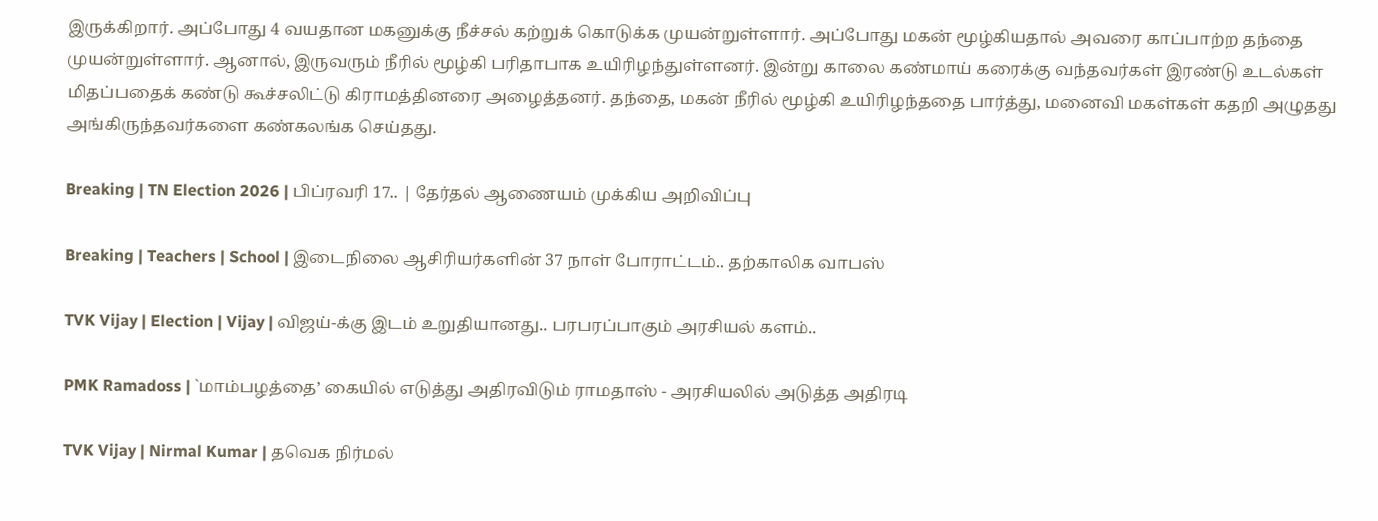இருக்கிறார். அப்போது 4 வயதான மகனுக்கு நீச்சல் கற்றுக் கொடுக்க முயன்றுள்ளார். அப்போது மகன் மூழ்கியதால் அவரை காப்பாற்ற தந்தை முயன்றுள்ளார். ஆனால், இருவரும் நீரில் மூழ்கி பரிதாபாக உயிரிழந்துள்ளனர். இன்று காலை கண்மாய் கரைக்கு வந்தவர்கள் இரண்டு உடல்கள் மிதப்பதைக் கண்டு கூச்சலிட்டு கிராமத்தினரை அழைத்தனர். தந்தை, மகன் நீரில் மூழ்கி உயிரிழந்ததை பார்த்து, மனைவி மகள்கள் கதறி அழுதது அங்கிருந்தவர்களை கண்கலங்க செய்தது.

Breaking | TN Election 2026 | பிப்ரவரி 17.. | தேர்தல் ஆணையம் முக்கிய அறிவிப்பு

Breaking | Teachers | School | இடைநிலை ஆசிரியர்களின் 37 நாள் போராட்டம்.. தற்காலிக வாபஸ்

TVK Vijay | Election | Vijay | விஜய்-க்கு இடம் உறுதியானது.. பரபரப்பாகும் அரசியல் களம்..

PMK Ramadoss | `மாம்பழத்தை’ கையில் எடுத்து அதிரவிடும் ராமதாஸ் - அரசியலில் அடுத்த அதிரடி

TVK Vijay | Nirmal Kumar | தவெக நிர்மல்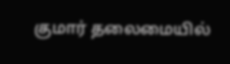குமார் தலைமையில்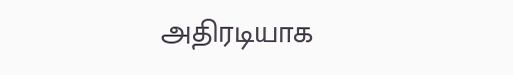அதிரடியாக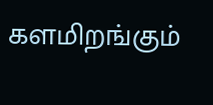களமிறங்கும்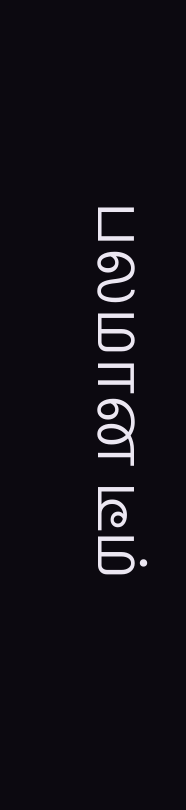பலமான டீம்